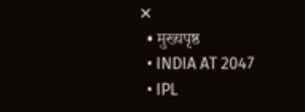✕
  • मुख्यपृष्ठ
  • INDIA AT 2047
  • IPL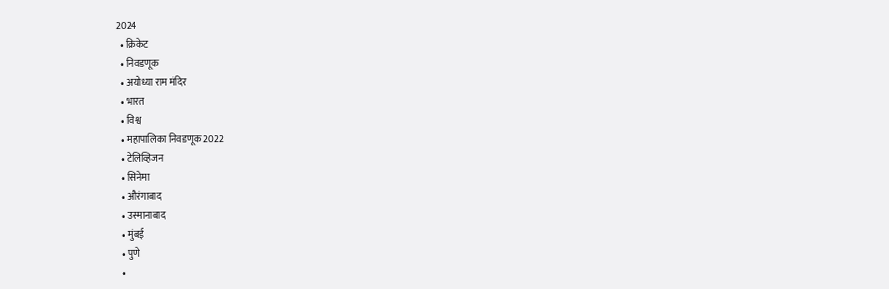2024
  • क्रिकेट
  • निवडणूक
  • अयोध्या राम मंदिर
  • भारत
  • विश्व
  • महापालिका निवडणूक 2022
  • टेलिव्हिजन
  • सिनेमा
  • औरंगाबाद
  • उस्मानाबाद
  • मुंबई
  • पुणे
  •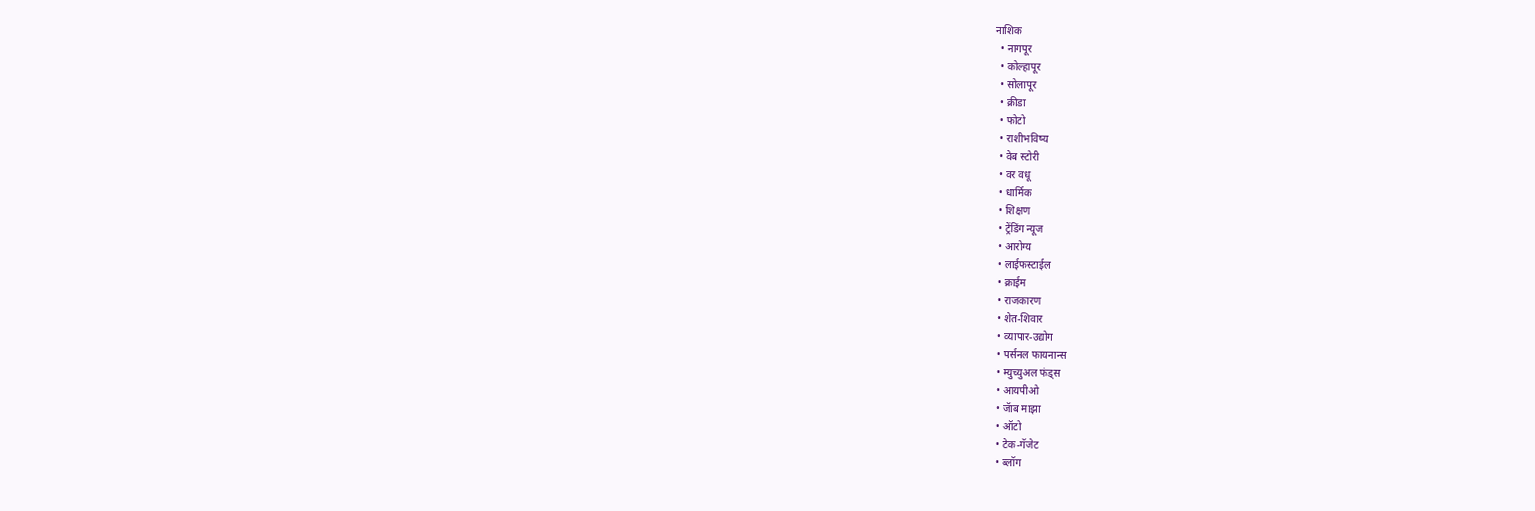नाशिक
  • नागपूर
  • कोल्हापूर
  • सोलापूर
  • क्रीडा
  • फोटो
  • राशीभविष्य
  • वेब स्टोरी
  • वर वधू
  • धार्मिक
  • शिक्षण
  • ट्रेंडिंग न्यूज
  • आरोग्य
  • लाईफस्टाईल
  • क्राईम
  • राजकारण
  • शेत-शिवार
  • व्यापार-उद्योग
  • पर्सनल फायनान्स
  • म्युच्युअल फंड्स
  • आयपीओ
  • जॅाब माझा
  • ऑटो
  • टेक-गॅजेट
  • ब्लॉग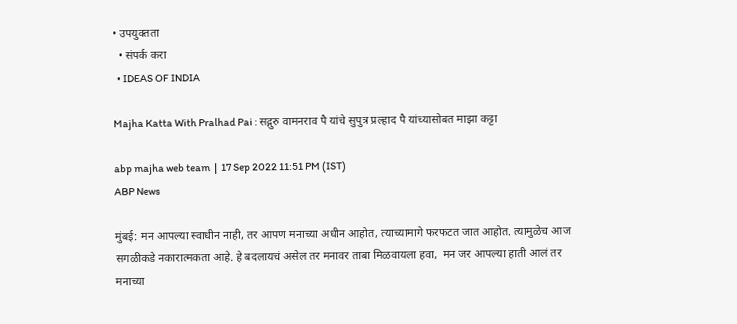• उपयुक्तता
  • संपर्क करा
  • IDEAS OF INDIA

Majha Katta With Pralhad Pai : सद्गुरु वामनराव पै यांचे सुपुत्र प्रल्हाद पै यांच्यासोबत माझा कट्टा

abp majha web team  |  17 Sep 2022 11:51 PM (IST)
ABP News

मुंबई: मन आपल्या स्वाधीन नाही, तर आपण मनाच्या अधीन आहोत, त्याच्यामागे फरफटत जात आहोत. त्यामुळेच आज सगळीकडे नकारात्मकता आहे. हे बदलायचं असेल तर मनावर ताबा मिळवायला हवा,  मन जर आपल्या हाती आलं तर मनाच्या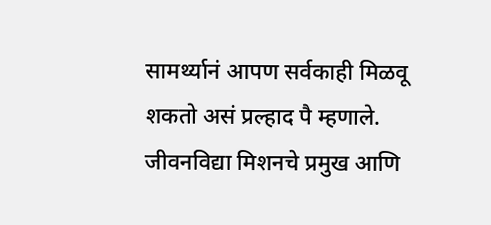सामर्थ्यानं आपण सर्वकाही मिळवू शकतो असं प्रल्हाद पै म्हणाले. जीवनविद्या मिशनचे प्रमुख आणि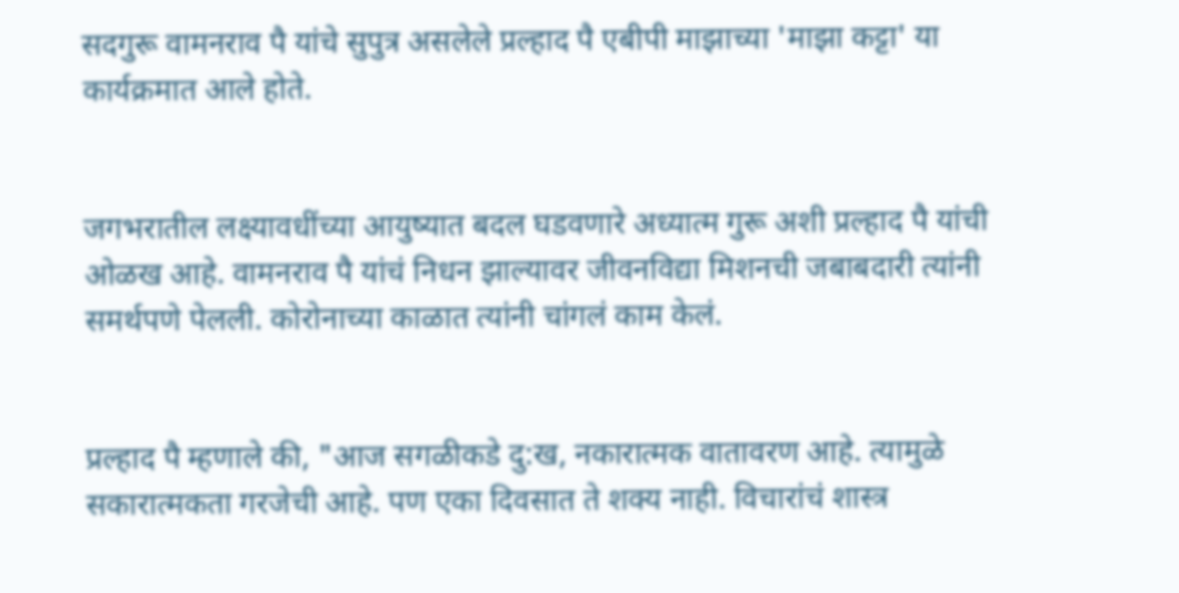सदगुरू वामनराव पै यांचे सुपुत्र असलेले प्रल्हाद पै एबीपी माझाच्या 'माझा कट्टा' या कार्यक्रमात आले होते.


जगभरातील लक्ष्यावधींच्या आयुष्यात बदल घडवणारे अध्यात्म गुरू अशी प्रल्हाद पै यांची ओळख आहे. वामनराव पै यांचं निधन झाल्यावर जीवनविद्या मिशनची जबाबदारी त्यांनी समर्थपणे पेलली. कोरोनाच्या काळात त्यांनी चांगलं काम केलं.


प्रल्हाद पै म्हणाले की, "आज सगळीकडे दु:ख, नकारात्मक वातावरण आहे. त्यामुळे सकारात्मकता गरजेची आहे. पण एका दिवसात ते शक्य नाही. विचारांचं शास्त्र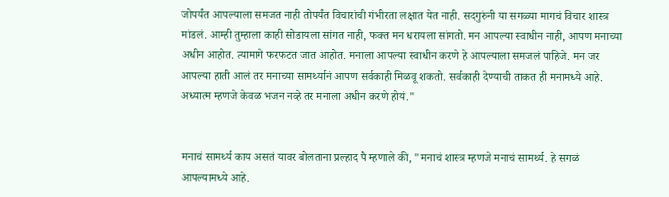जोपर्यंत आपल्याला समजत नाही तोपर्यंत विचारांची गंभीरता लक्षात येत नाही. सदगुरुंनी या सगळ्या मागचं विचार शास्त्र मांडलं. आम्ही तुम्हाला काही सोडायला सांगत नाही, फक्त मन धरायला सांगतो. मन आपल्या स्वाधीन नाही, आपण मनाच्या अधीन आहोत. त्यामागे फरफटत जात आहोत. मनाला आपल्या स्वाधीन करणे हे आपल्याला समजलं पाहिजे. मन जर आपल्या हाती आलं तर मनाच्या सामर्थ्यानं आपण सर्वकाही मिळवू शकतो. सर्वकाही देण्याची ताकत ही मनामध्ये आहे. अध्यात्म म्हणजे केवळ भजन नव्हे तर मनाला अधीन करणे होयं."


मनाचं सामर्थ्य काय असतं यावर बोलताना प्रल्हाद पै म्हणाले की, "मनाचं शास्त्र म्हणजे मनाचं सामर्थ्य. हे सगळं आपल्यामध्ये आहे.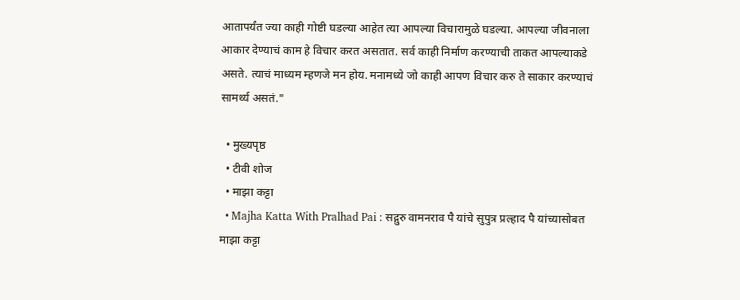आतापर्यंत ज्या काही गोष्टी घडल्या आहेत त्या आपल्या विचारामुळे घडल्या. आपल्या जीवनाला आकार देण्याचं काम हे विचार करत असतात. सर्व काही निर्माण करण्याची ताकत आपल्याकडे असते. त्याचं माध्यम म्हणजे मन होय. मनामध्ये जो काही आपण विचार करु ते साकार करण्याचं सामर्थ्य असतं."

  • मुख्यपृष्ठ
  • टीवी शोज
  • माझा कट्टा
  • Majha Katta With Pralhad Pai : सद्गुरु वामनराव पै यांचे सुपुत्र प्रल्हाद पै यांच्यासोबत माझा कट्टा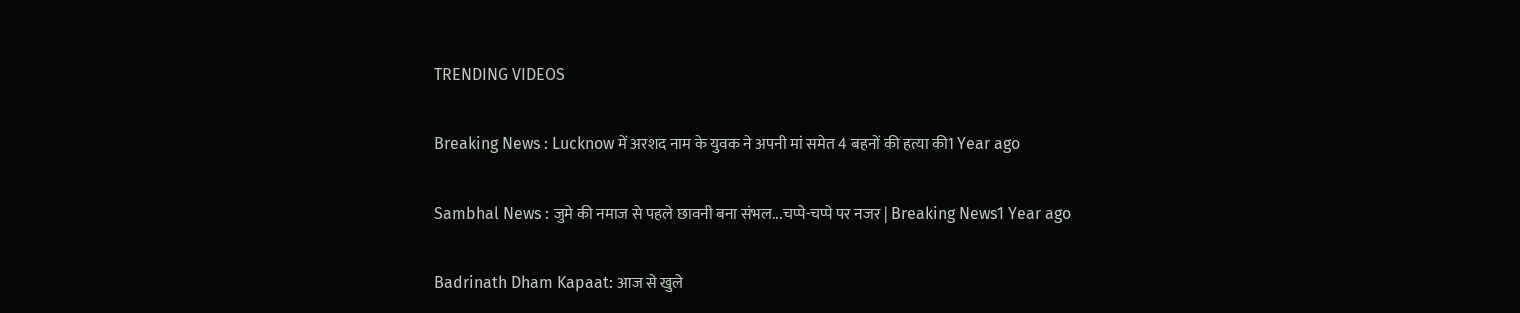TRENDING VIDEOS

Breaking News : Lucknow में अरशद नाम के युवक ने अपनी मां समेत 4 बहनों की हत्या की1 Year ago

Sambhal News : जुमे की नमाज से पहले छावनी बना संभल...चप्पे-चप्पे पर नजर | Breaking News1 Year ago

Badrinath Dham Kapaat: आज से खुले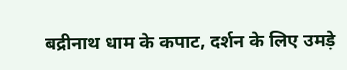बद्रीनाथ धाम के कपाट, दर्शन के लिए उमड़े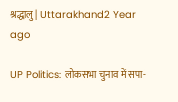श्रद्धालु | Uttarakhand2 Year ago

UP Politics: लोकसभा चुनाव में सपा-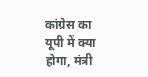कांग्रेस का यूपी में क्या होगा, मंत्री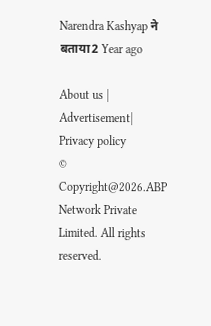Narendra Kashyap ने बताया2 Year ago

About us | Advertisement| Privacy policy
© Copyright@2026.ABP Network Private Limited. All rights reserved.